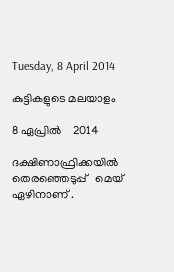Tuesday, 8 April 2014

കുട്ടികളുടെ മലയാളം

8 ഏപ്രിൽ    2014

ദക്ഷിണാഫ്രിക്കയിൽ   തെരഞ്ഞെടുപ്പ്   മെയ്‌   ഏഴിനാണ് .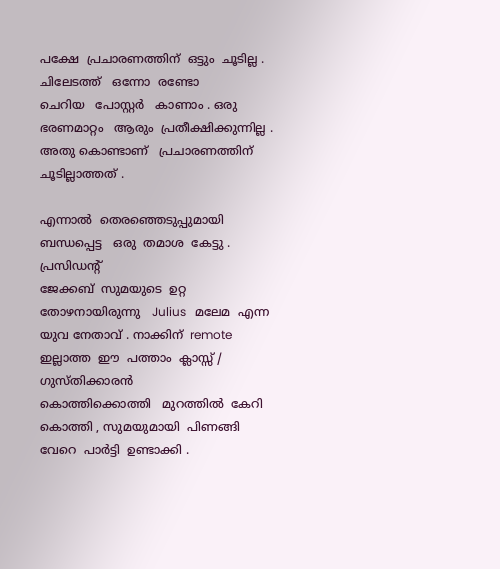പക്ഷേ  പ്രചാരണത്തിന്  ഒട്ടും  ചൂടില്ല . ചിലേടത്ത്   ഒന്നോ  രണ്ടോ
ചെറിയ   പോസ്റ്റർ   കാണാം . ഒരു  ഭരണമാറ്റം   ആരും  പ്രതീക്ഷിക്കുന്നില്ല .
അതു കൊണ്ടാണ്   പ്രചാരണത്തിന്   ചൂടില്ലാത്തത് .

എന്നാൽ  തെരഞ്ഞെടുപ്പുമായി   ബന്ധപ്പെട്ട   ഒരു  തമാശ  കേട്ടു . പ്രസിഡന്റ്‌
ജേക്കബ്‌  സുമയുടെ  ഉറ്റ  തോഴനായിരുന്നു   Julius   മലേമ  എന്ന  യുവ നേതാവ് . നാക്കിന്  remote  ഇല്ലാത്ത  ഈ  പത്താം  ക്ലാസ്സ്‌ /  ഗുസ്തിക്കാരൻ
കൊത്തിക്കൊത്തി   മുറത്തിൽ  കേറി  കൊത്തി , സുമയുമായി  പിണങ്ങി
വേറെ  പാർട്ടി  ഉണ്ടാക്കി .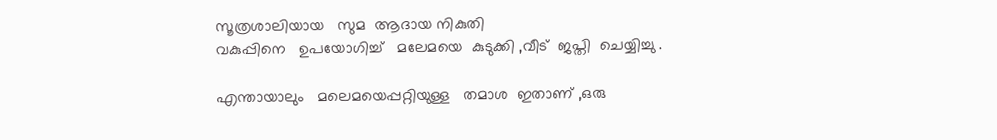സൂത്രശാലിയായ   സുമ  ആദായ നികുതി
വകുപ്പിനെ   ഉപയോഗിച്ച്   മലേമയെ  കുടുക്കി ,വീട്  ജപ്തി  ചെയ്യിച്ചു .

എന്തായാലും   മലെമയെപ്പറ്റിയുള്ള   തമാശ  ഇതാണ് ,ഒരു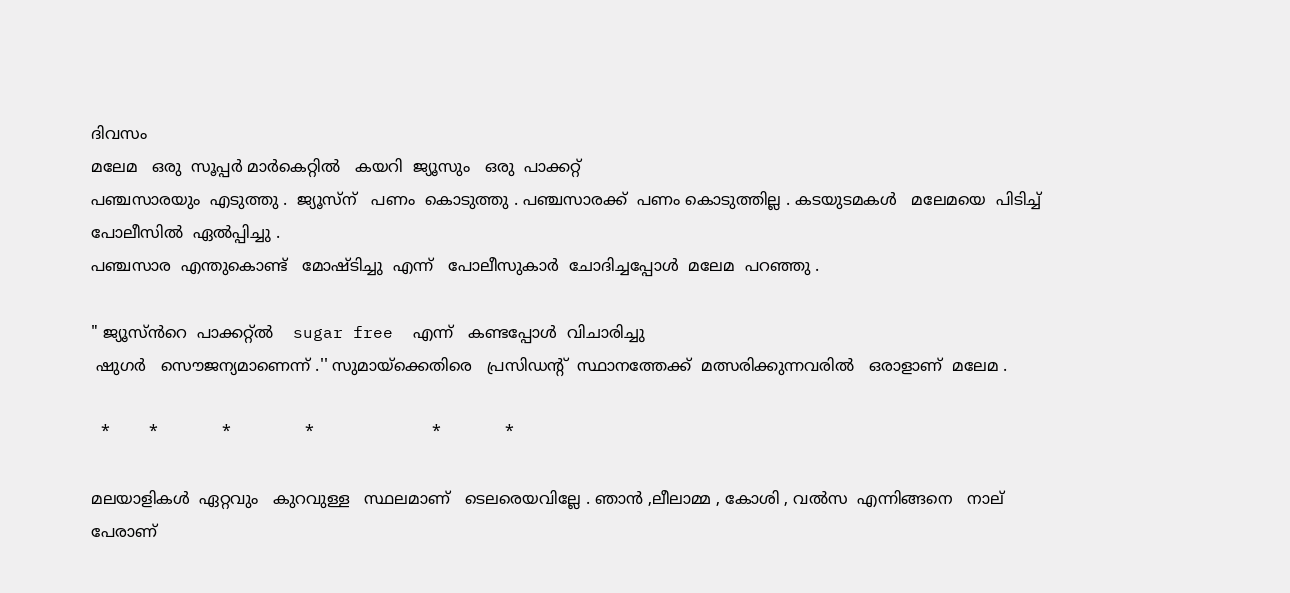ദിവസം
മലേമ   ഒരു  സൂപ്പർ മാർകെറ്റിൽ   കയറി  ജ്യൂസും   ഒരു  പാക്കറ്റ്
പഞ്ചസാരയും  എടുത്തു .  ജ്യൂസ്‌ന്   പണം  കൊടുത്തു . പഞ്ചസാരക്ക്  പണം കൊടുത്തില്ല . കടയുടമകൾ   മലേമയെ  പിടിച്ച്‌  പോലീസിൽ  ഏൽപ്പിച്ചു .
പഞ്ചസാര  എന്തുകൊണ്ട്   മോഷ്ടിച്ചു  എന്ന്   പോലീസുകാർ  ചോദിച്ചപ്പോൾ  മലേമ  പറഞ്ഞു .

" ജ്യൂസ്‌ൻറെ  പാക്കറ്റ്ൽ    sugar free  എന്ന്   കണ്ടപ്പോൾ  വിചാരിച്ചു
 ഷുഗർ   സൌജന്യമാണെന്ന് .'' സുമായ്ക്കെതിരെ   പ്രസിഡന്റ്‌  സ്ഥാനത്തേക്ക്  മത്സരിക്കുന്നവരിൽ   ഒരാളാണ്  മലേമ .

  *        *             *               *                        *             *

മലയാളികൾ  ഏറ്റവും   കുറവുള്ള   സ്ഥലമാണ്   ടെലരെയവില്ലേ . ഞാൻ ,ലീലാമ്മ , കോശി , വൽസ  എന്നിങ്ങനെ   നാല്  പേരാണ്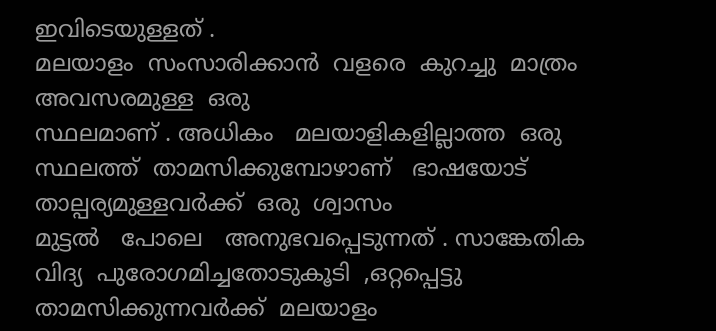ഇവിടെയുള്ളത് .
മലയാളം  സംസാരിക്കാൻ  വളരെ  കുറച്ചു  മാത്രം  അവസരമുള്ള  ഒരു
സ്ഥലമാണ് . അധികം   മലയാളികളില്ലാത്ത  ഒരു  സ്ഥലത്ത്  താമസിക്കുമ്പോഴാണ്   ഭാഷയോട്   താല്പര്യമുള്ളവർക്ക്  ഒരു  ശ്വാസം
മുട്ടൽ   പോലെ   അനുഭവപ്പെടുന്നത് . സാങ്കേതിക വിദ്യ  പുരോഗമിച്ചതോടുകൂടി  ,ഒറ്റപ്പെട്ടു താമസിക്കുന്നവർക്ക്  മലയാളം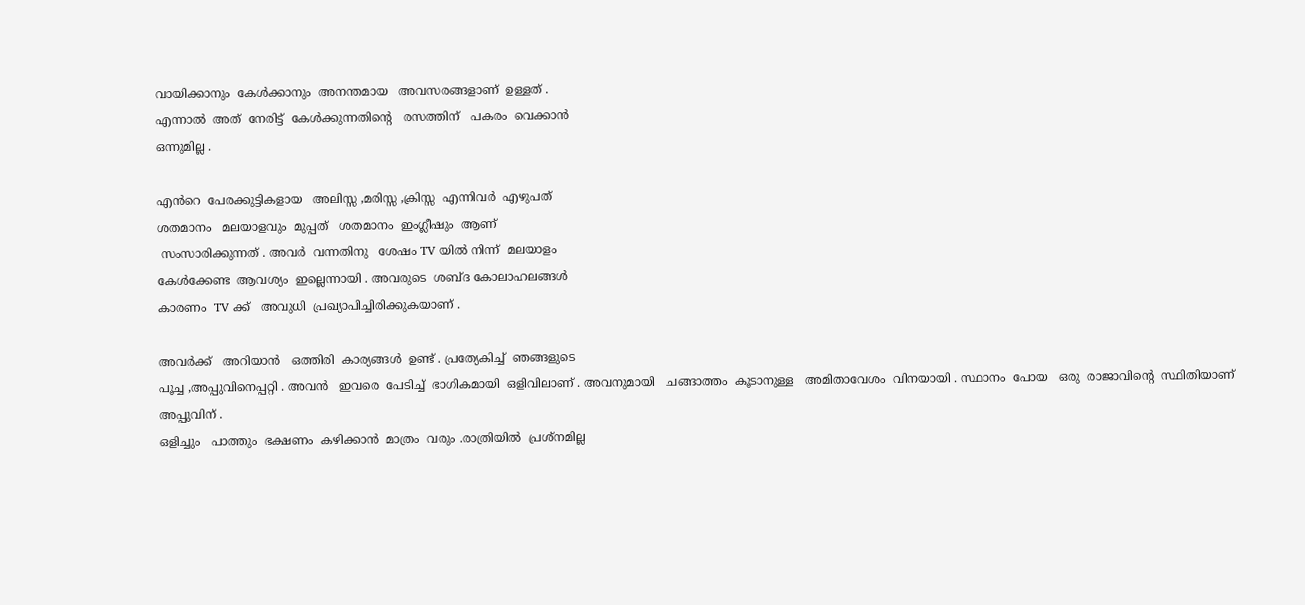വായിക്കാനും  കേൾക്കാനും  അനന്തമായ   അവസരങ്ങളാണ്  ഉള്ളത് .
എന്നാൽ  അത്  നേരിട്ട്  കേൾക്കുന്നതിന്റെ   രസത്തിന്   പകരം  വെക്കാൻ
ഒന്നുമില്ല .

എൻറെ  പേരക്കുട്ടികളായ   അലിസ്സ ,മരിസ്സ ,ക്രിസ്സ  എന്നിവർ  എഴുപത്
ശതമാനം   മലയാളവും  മുപ്പത്   ശതമാനം  ഇംഗ്ലീഷും  ആണ്
 സംസാരിക്കുന്നത് . അവർ  വന്നതിനു   ശേഷം TV യിൽ നിന്ന്  മലയാളം
കേൾക്കേണ്ട  ആവശ്യം  ഇല്ലെന്നായി . അവരുടെ  ശബ്ദ കോലാഹലങ്ങൾ
കാരണം  TV ക്ക്   അവുധി  പ്രഖ്യാപിച്ചിരിക്കുകയാണ് .

അവർക്ക്   അറിയാൻ   ഒത്തിരി  കാര്യങ്ങൾ  ഉണ്ട് . പ്രത്യേകിച്ച്  ഞങ്ങളുടെ
പൂച്ച ,അപ്പുവിനെപ്പറ്റി . അവൻ   ഇവരെ  പേടിച്ച്  ഭാഗികമായി  ഒളിവിലാണ് . അവനുമായി   ചങ്ങാത്തം  കൂടാനുള്ള   അമിതാവേശം  വിനയായി . സ്ഥാനം  പോയ   ഒരു  രാജാവിന്റെ  സ്ഥിതിയാണ്  അപ്പുവിന് .
ഒളിച്ചും   പാത്തും  ഭക്ഷണം  കഴിക്കാൻ  മാത്രം  വരും .രാത്രിയിൽ  പ്രശ്നമില്ല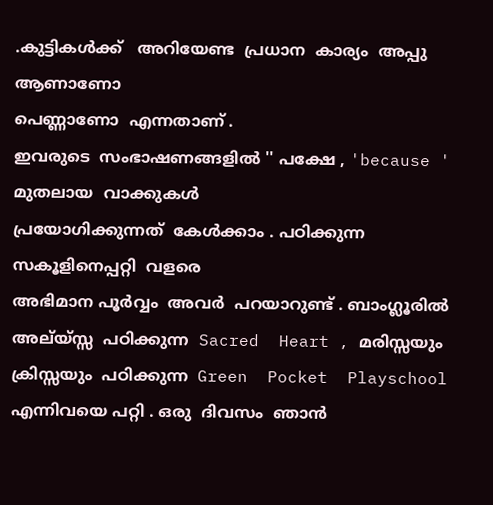.കുട്ടികൾക്ക്   അറിയേണ്ട  പ്രധാന  കാര്യം  അപ്പു  ആണാണോ
പെണ്ണാണോ  എന്നതാണ് .
ഇവരുടെ  സംഭാഷണങ്ങളിൽ '' പക്ഷേ , 'because ' മുതലായ  വാക്കുകൾ
പ്രയോഗിക്കുന്നത്  കേൾക്കാം . പഠിക്കുന്ന   സകൂളിനെപ്പറ്റി  വളരെ
അഭിമാന പൂർവ്വം  അവർ  പറയാറുണ്ട് . ബാംഗ്ലൂരിൽ  അല്യ്സ്സ  പഠിക്കുന്ന  Sacred  Heart , മരിസ്സയും  ക്രിസ്സയും  പഠിക്കുന്ന  Green  Pocket  Playschool
എന്നിവയെ പറ്റി . ഒരു  ദിവസം  ഞാൻ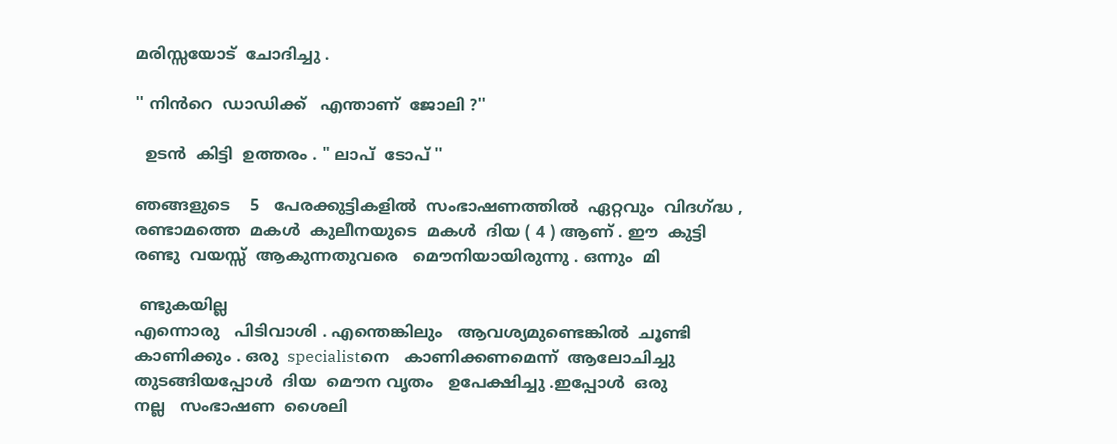മരിസ്സയോട്  ചോദിച്ചു .

'' നിൻറെ  ഡാഡിക്ക്   എന്താണ്  ജോലി ?''

  ഉടൻ  കിട്ടി  ഉത്തരം . " ലാപ്‌  ടോപ്‌ ''

ഞങ്ങളുടെ    5   പേരക്കുട്ടികളിൽ  സംഭാഷണത്തിൽ  ഏറ്റവും  വിദഗ്ദ്ധ ,
രണ്ടാമത്തെ  മകൾ  കുലീനയുടെ  മകൾ  ദിയ ( 4 ) ആണ് . ഈ  കുട്ടി
രണ്ടു  വയസ്സ്  ആകുന്നതുവരെ   മൌനിയായിരുന്നു . ഒന്നും  മി

 ണ്ടുകയില്ല
എന്നൊരു   പിടിവാശി . എന്തെങ്കിലും   ആവശ്യമുണ്ടെങ്കിൽ  ചൂണ്ടി
കാണിക്കും . ഒരു  specialistനെ   കാണിക്കണമെന്ന്  ആലോചിച്ചു  തുടങ്ങിയപ്പോൾ  ദിയ  മൌന വൃതം   ഉപേക്ഷിച്ചു .ഇപ്പോൾ  ഒരു
നല്ല   സംഭാഷണ  ശൈലി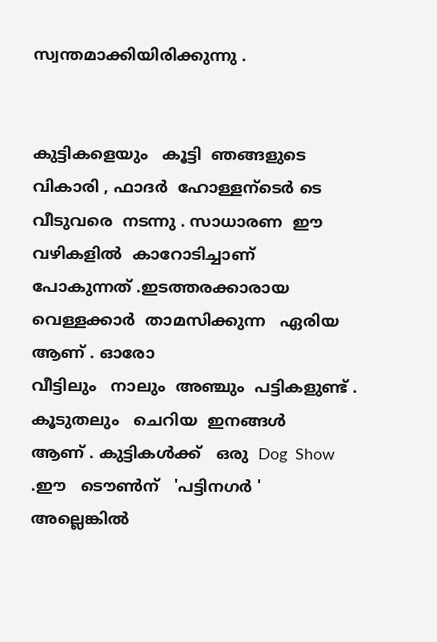സ്വന്തമാക്കിയിരിക്കുന്നു .


കുട്ടികളെയും   കൂട്ടി  ഞങ്ങളുടെ  വികാരി , ഫാദർ  ഹോള്ളന്ടെർ ടെ  വീടുവരെ  നടന്നു . സാധാരണ  ഈ  വഴികളിൽ  കാറോടിച്ചാണ്  പോകുന്നത് .ഇടത്തരക്കാരായ   വെള്ളക്കാർ  താമസിക്കുന്ന   ഏരിയ  ആണ് . ഓരോ
വീട്ടിലും   നാലും  അഞ്ചും  പട്ടികളുണ്ട് . കൂടുതലും   ചെറിയ  ഇനങ്ങൾ
ആണ് . കുട്ടികൾക്ക്   ഒരു  Dog  Show .ഈ   ടൌണ്‍ന്   'പട്ടിനഗർ '  അല്ലെങ്കിൽ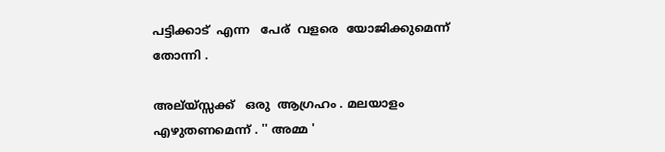പട്ടിക്കാട്  എന്ന   പേര്  വളരെ  യോജിക്കുമെന്ന്  തോന്നി .

അല്യ്സ്സക്ക്   ഒരു  ആഗ്രഹം . മലയാളം  എഴുതണമെന്ന് . '' അമ്മ '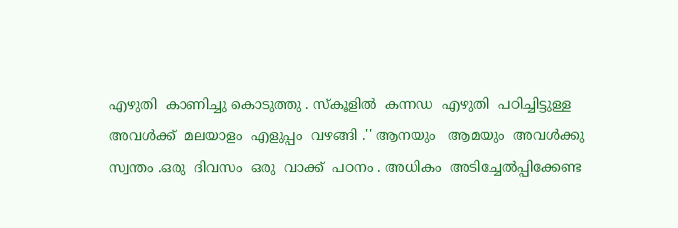എഴുതി  കാണിച്ചു കൊടുത്തു . സ്കൂളിൽ  കന്നഡ  എഴുതി  പഠിച്ചിട്ടുള്ള
അവൾക്ക്  മലയാളം  എളുപ്പം  വഴങ്ങി .'' ആനയും   ആമയും  അവൾക്കു
സ്വന്തം .ഒരു  ദിവസം  ഒരു  വാക്ക്  പഠനം . അധികം  അടിച്ചേൽപ്പിക്കേണ്ട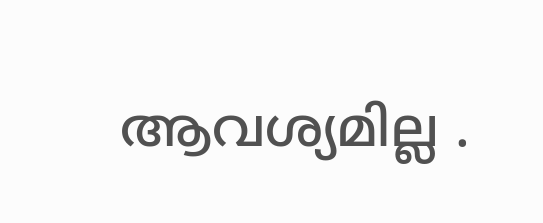ആവശ്യമില്ല .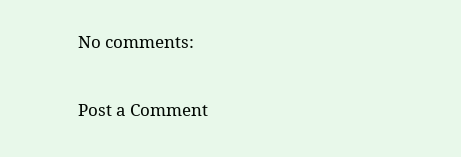No comments:

Post a Comment